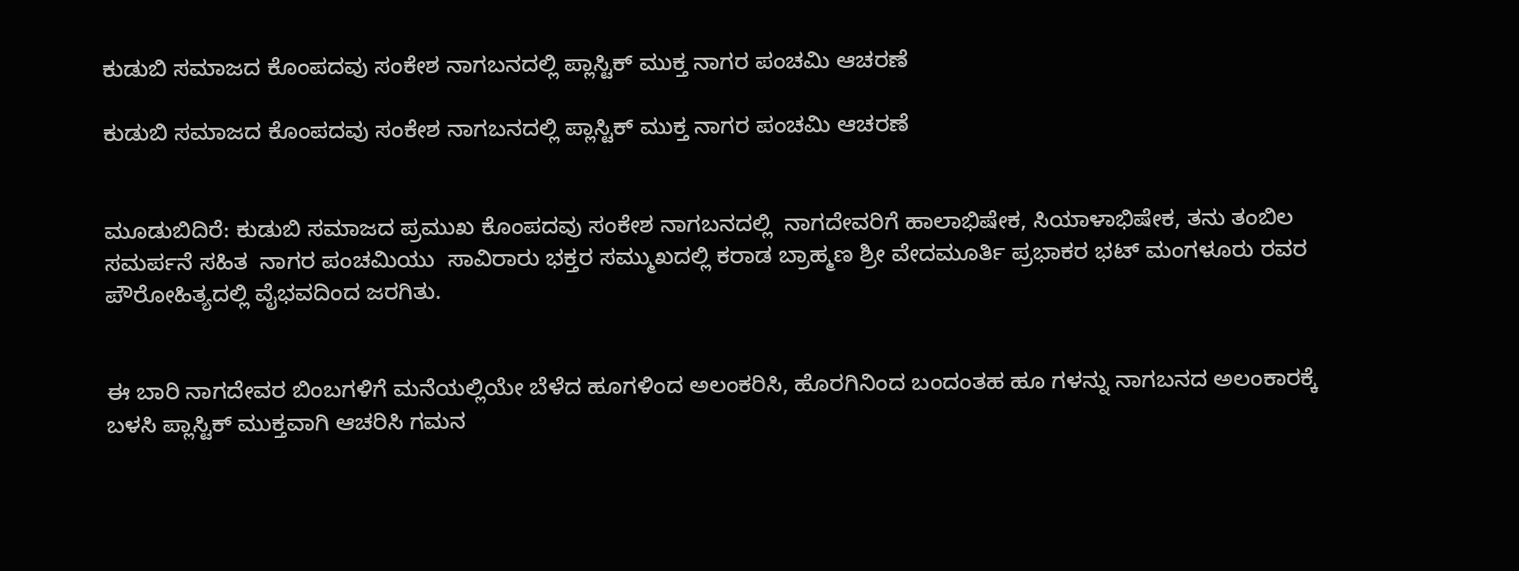ಕುಡುಬಿ ಸಮಾಜದ ಕೊಂಪದವು ಸಂಕೇಶ ನಾಗಬನದಲ್ಲಿ ಪ್ಲಾಸ್ಟಿಕ್ ಮುಕ್ತ ನಾಗರ ಪಂಚಮಿ ಆಚರಣೆ

ಕುಡುಬಿ ಸಮಾಜದ ಕೊಂಪದವು ಸಂಕೇಶ ನಾಗಬನದಲ್ಲಿ ಪ್ಲಾಸ್ಟಿಕ್ ಮುಕ್ತ ನಾಗರ ಪಂಚಮಿ ಆಚರಣೆ


ಮೂಡುಬಿದಿರೆ: ಕುಡುಬಿ ಸಮಾಜದ ಪ್ರಮುಖ ಕೊಂಪದವು ಸಂಕೇಶ ನಾಗಬನದಲ್ಲಿ  ನಾಗದೇವರಿಗೆ ಹಾಲಾಭಿಷೇಕ, ಸಿಯಾಳಾಭಿಷೇಕ, ತನು ತಂಬಿಲ ಸಮರ್ಪನೆ ಸಹಿತ  ನಾಗರ ಪಂಚಮಿಯು  ಸಾವಿರಾರು ಭಕ್ತರ ಸಮ್ಮುಖದಲ್ಲಿ ಕರಾಡ ಬ್ರಾಹ್ಮಣ ಶ್ರೀ ವೇದಮೂರ್ತಿ ಪ್ರಭಾಕರ ಭಟ್ ಮಂಗಳೂರು ರವರ ಪೌರೋಹಿತ್ಯದಲ್ಲಿ ವೈಭವದಿಂದ ಜರಗಿತು.


ಈ ಬಾರಿ ನಾಗದೇವರ ಬಿಂಬಗಳಿಗೆ ಮನೆಯಲ್ಲಿಯೇ ಬೆಳೆದ ಹೂಗಳಿಂದ ಅಲಂಕರಿಸಿ, ಹೊರಗಿನಿಂದ ಬಂದಂತಹ ಹೂ ಗಳನ್ನು ನಾಗಬನದ ಅಲಂಕಾರಕ್ಕೆ ಬಳಸಿ ಪ್ಲಾಸ್ಟಿಕ್ ಮುಕ್ತವಾಗಿ ಆಚರಿಸಿ ಗಮನ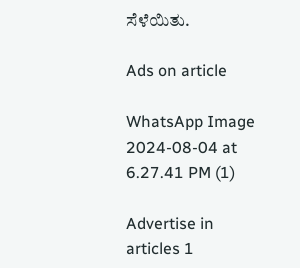ಸೆಳೆಯಿತು.

Ads on article

WhatsApp Image 2024-08-04 at 6.27.41 PM (1)

Advertise in articles 1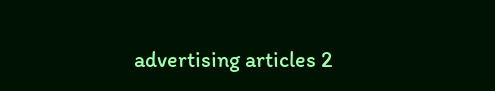advertising articles 2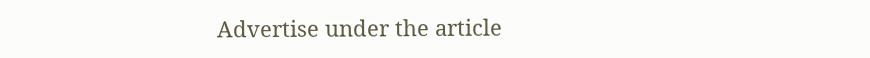Advertise under the article